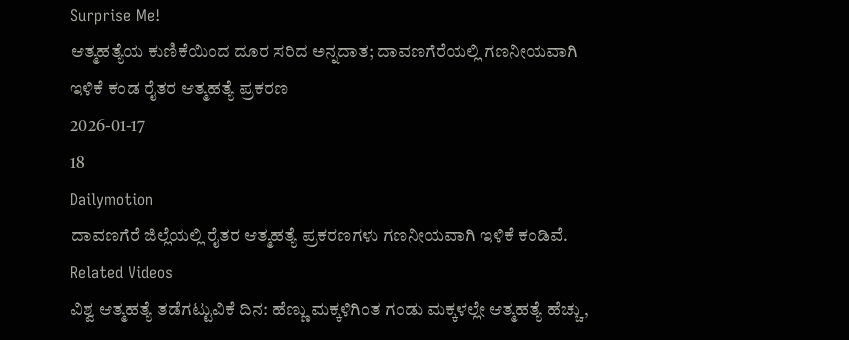Surprise Me!
ಆತ್ಮಹತ್ಯೆಯ ಕುಣಿಕೆಯಿಂದ ದೂರ ಸರಿದ ಅನ್ನದಾತ; ದಾವಣಗೆರೆಯಲ್ಲಿ ಗಣನೀಯವಾಗಿ ಇಳಿಕೆ ಕಂಡ ರೈತರ ಆತ್ಮಹತ್ಯೆ ಪ್ರಕರಣ
2026-01-17
18
Dailymotion
ದಾವಣಗೆರೆ ಜಿಲ್ಲೆಯಲ್ಲಿ ರೈತರ ಆತ್ಮಹತ್ಯೆ ಪ್ರಕರಣಗಳು ಗಣನೀಯವಾಗಿ ಇಳಿಕೆ ಕಂಡಿವೆ.
Related Videos
ವಿಶ್ವ ಆತ್ಮಹತ್ಯೆ ತಡೆಗಟ್ಟುವಿಕೆ ದಿನ: ಹೆಣ್ಣು ಮಕ್ಕಳಿಗಿಂತ ಗಂಡು ಮಕ್ಕಳಲ್ಲೇ ಆತ್ಮಹತ್ಯೆ ಹೆಚ್ಚು,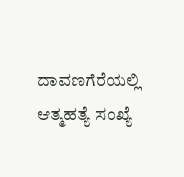ದಾವಣಗೆರೆಯಲ್ಲಿ ಆತ್ಮಹತ್ಯೆ ಸಂಖ್ಯೆ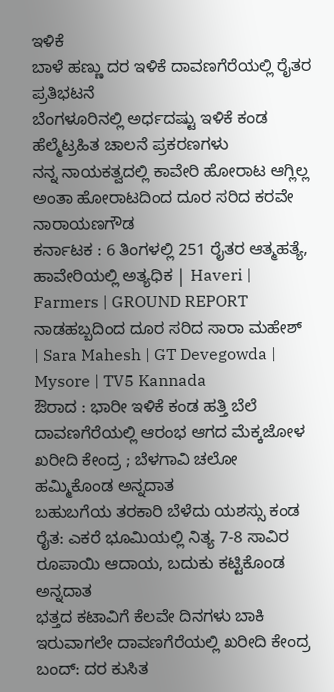ಇಳಿಕೆ
ಬಾಳೆ ಹಣ್ಣು ದರ ಇಳಿಕೆ ದಾವಣಗೆರೆಯಲ್ಲಿ ರೈತರ ಪ್ರತಿಭಟನೆ
ಬೆಂಗಳೂರಿನಲ್ಲಿ ಅರ್ಧದಷ್ಟು ಇಳಿಕೆ ಕಂಡ ಹೆಲ್ಮೆಟ್ರಹಿತ ಚಾಲನೆ ಪ್ರಕರಣಗಳು
ನನ್ನ ನಾಯಕತ್ವದಲ್ಲಿ ಕಾವೇರಿ ಹೋರಾಟ ಆಗ್ಲಿಲ್ಲ ಅಂತಾ ಹೋರಾಟದಿಂದ ದೂರ ಸರಿದ ಕರವೇ ನಾರಾಯಣಗೌಡ
ಕರ್ನಾಟಕ : 6 ತಿಂಗಳಲ್ಲಿ 251 ರೈತರ ಆತ್ಮಹತ್ಯೆ, ಹಾವೇರಿಯಲ್ಲಿ ಅತ್ಯಧಿಕ | Haveri | Farmers | GROUND REPORT
ನಾಡಹಬ್ಬದಿಂದ ದೂರ ಸರಿದ ಸಾರಾ ಮಹೇಶ್ | Sara Mahesh | GT Devegowda | Mysore | TV5 Kannada
ಔರಾದ : ಭಾರೀ ಇಳಿಕೆ ಕಂಡ ಹತ್ತಿ ಬೆಲೆ
ದಾವಣಗೆರೆಯಲ್ಲಿ ಆರಂಭ ಆಗದ ಮೆಕ್ಕಜೋಳ ಖರೀದಿ ಕೇಂದ್ರ ; ಬೆಳಗಾವಿ ಚಲೋ ಹಮ್ಮಿಕೊಂಡ ಅನ್ನದಾತ
ಬಹುಬಗೆಯ ತರಕಾರಿ ಬೆಳೆದು ಯಶಸ್ಸು ಕಂಡ ರೈತ: ಎಕರೆ ಭೂಮಿಯಲ್ಲಿ ನಿತ್ಯ 7-8 ಸಾವಿರ ರೂಪಾಯಿ ಆದಾಯ, ಬದುಕು ಕಟ್ಟಿಕೊಂಡ ಅನ್ನದಾತ
ಭತ್ತದ ಕಟಾವಿಗೆ ಕೆಲವೇ ದಿನಗಳು ಬಾಕಿ ಇರುವಾಗಲೇ ದಾವಣಗೆರೆಯಲ್ಲಿ ಖರೀದಿ ಕೇಂದ್ರ ಬಂದ್: ದರ ಕುಸಿತ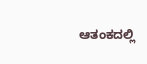ಆತಂಕದಲ್ಲಿ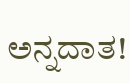ಅನ್ನದಾತ!